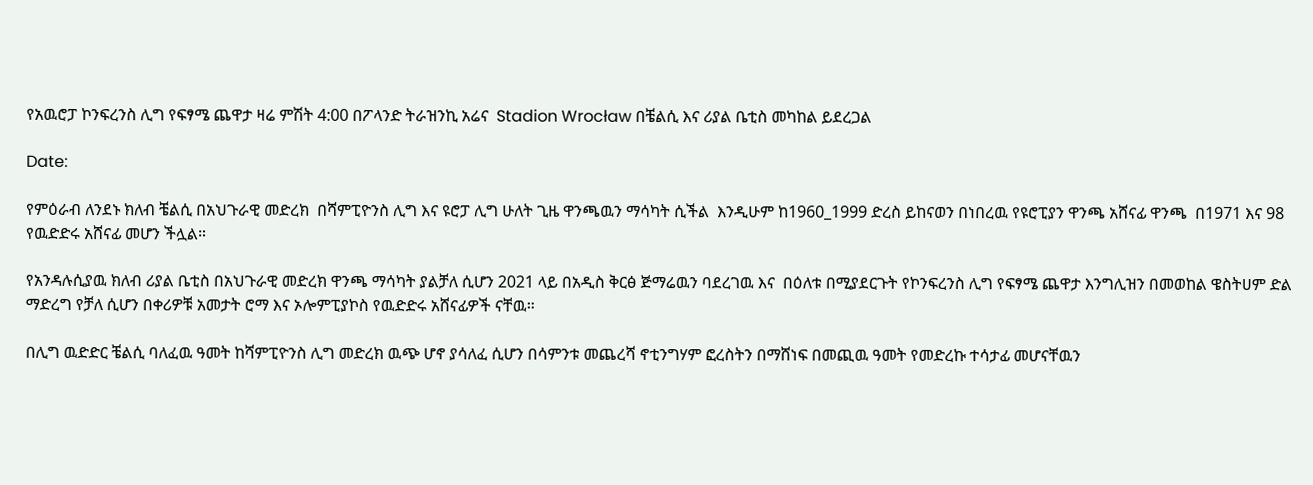የአዉሮፓ ኮንፍረንስ ሊግ የፍፃሜ ጨዋታ ዛሬ ምሽት 4:00 በፖላንድ ትራዝንኪ አሬና  Stadion Wrocław በቼልሲ እና ሪያል ቤቲስ መካከል ይደረጋል

Date:

የምዕራብ ለንደኑ ክለብ ቼልሲ በአህጉራዊ መድረክ  በሻምፒዮንስ ሊግ እና ዩሮፓ ሊግ ሁለት ጊዜ ዋንጫዉን ማሳካት ሲችል  እንዲሁም ከ1960_1999 ድረስ ይከናወን በነበረዉ የዩሮፒያን ዋንጫ አሸናፊ ዋንጫ  በ1971 እና 98 የዉድድሩ አሸናፊ መሆን ችሏል።

የአንዳሉሲያዉ ክለብ ሪያል ቤቲስ በአህጉራዊ መድረክ ዋንጫ ማሳካት ያልቻለ ሲሆን 2021 ላይ በአዲስ ቅርፅ ጅማሬዉን ባደረገዉ እና  በዕለቱ በሚያደርጉት የኮንፍረንስ ሊግ የፍፃሜ ጨዋታ እንግሊዝን በመወከል ዌስትሀም ድል ማድረግ የቻለ ሲሆን በቀሪዎቹ አመታት ሮማ እና ኦሎምፒያኮስ የዉድድሩ አሸናፊዎች ናቸዉ።

በሊግ ዉድድር ቼልሲ ባለፈዉ ዓመት ከሻምፒዮንስ ሊግ መድረክ ዉጭ ሆኖ ያሳለፈ ሲሆን በሳምንቱ መጨረሻ ኖቲንግሃም ፎረስትን በማሸነፍ በመጪዉ ዓመት የመድረኩ ተሳታፊ መሆናቸዉን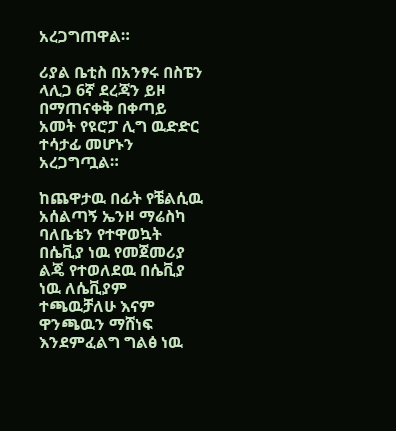አረጋግጠዋል።

ሪያል ቤቲስ በአንፃሩ በስፔን ላሊጋ 6ኛ ደረጃን ይዞ በማጠናቀቅ በቀጣይ አመት የዩሮፓ ሊግ ዉድድር ተሳታፊ መሆኑን አረጋግጧል።

ከጨዋታዉ በፊት የቼልሲዉ አሰልጣኝ ኤንዞ ማሬስካ ባለቤቴን የተዋወኳት በሴቪያ ነዉ የመጀመሪያ ልጄ የተወለደዉ በሴቪያ ነዉ ለሴቪያም ተጫዉቻለሁ እናም ዋንጫዉን ማሸነፍ እንደምፈልግ ግልፅ ነዉ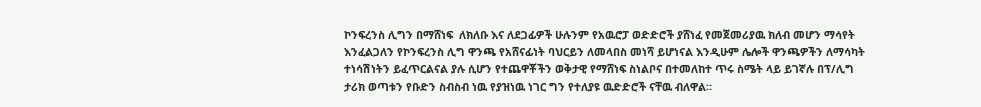ኮንፍረንስ ሊግን በማሸነፍ  ለክለቡ እና ለደጋፊዎች ሁሉንም የአዉሮፓ ወድድሮች ያሸነፈ የመጀመሪያዉ ክለብ መሆን ማሳየት እንፈልጋለን የኮንፍረንስ ሊግ ዋንጫ የአሸናፊነት ባህርይን ለመላበስ መነሻ ይሆነናል እንዲሁም ሌሎች ዋንጫዎችን ለማሳካት ተነሳሽነትን ይፈጥርልናል ያሉ ሲሆን የተጨዋቾችን ወቅታዊ የማሸነፍ ስነልቦና በተመለከተ ጥሩ ስሜት ላይ ይገኛሉ በፕ/ሊግ ታሪክ ወጣቱን የቡድን ስብስብ ነዉ የያዝነዉ ነገር ግን የተለያዩ ዉድድሮች ናቸዉ ብለዋል።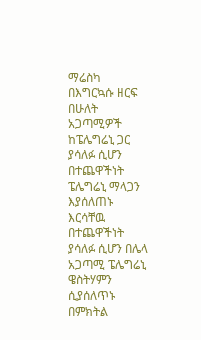ማሬስካ በእግርኳሱ ዘርፍ በሁለት አጋጣሚዎች ከፔሌግሬኒ ጋር ያሳለፉ ሲሆን በተጨዋችነት ፔሌግሬኒ ማላጋን እያሰለጠኑ እርሳቸዉ በተጨዋችነት ያሳለፉ ሲሆን በሌላ አጋጣሚ ፔሌግሬኒ ዌስትሃምን ሲያሰለጥኑ በምክትል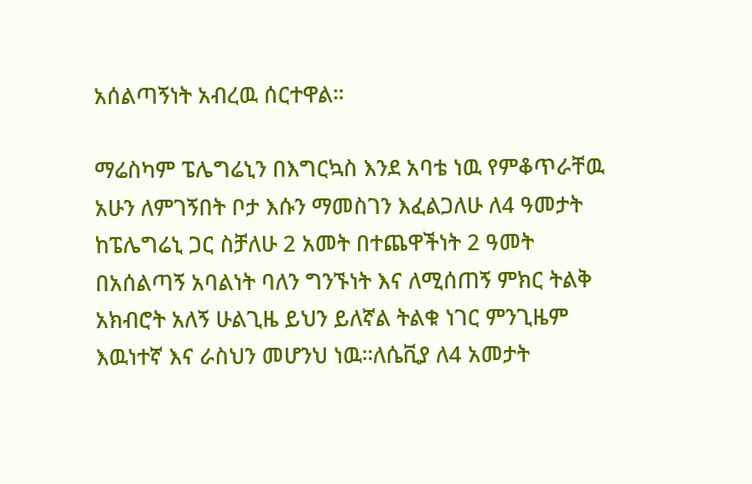አሰልጣኝነት አብረዉ ሰርተዋል።

ማሬስካም ፔሌግሬኒን በእግርኳስ እንደ አባቴ ነዉ የምቆጥራቸዉ አሁን ለምገኝበት ቦታ እሱን ማመስገን እፈልጋለሁ ለ4 ዓመታት ከፔሌግሬኒ ጋር ስቻለሁ 2 አመት በተጨዋችነት 2 ዓመት በአሰልጣኝ አባልነት ባለን ግንኙነት እና ለሚሰጠኝ ምክር ትልቅ አክብሮት አለኝ ሁልጊዜ ይህን ይለኛል ትልቁ ነገር ምንጊዜም እዉነተኛ እና ራስህን መሆንህ ነዉ።ለሴቪያ ለ4 አመታት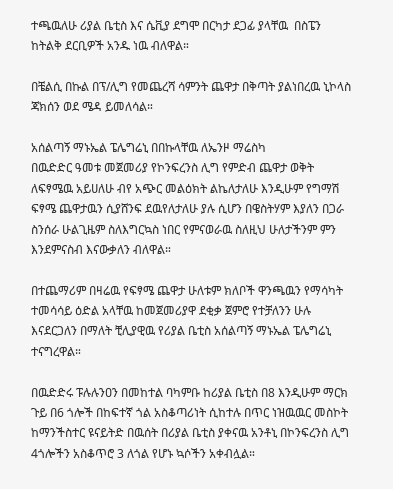ተጫዉለሁ ሪያል ቤቲስ እና ሴቪያ ደግሞ በርካታ ደጋፊ ያላቸዉ  በስፔን ከትልቅ ደርቢዎች አንዱ ነዉ ብለዋል።

በቼልሲ በኩል በፕ/ሊግ የመጨረሻ ሳምንት ጨዋታ በቅጣት ያልነበረዉ ኒኮላስ ጃክሰን ወደ ሜዳ ይመለሳል።

አሰልጣኝ ማኑኤል ፔሌግሬኒ በበኩላቸዉ ለኤንዞ ማሬስካ
በዉድድር ዓመቱ መጀመሪያ የኮንፍረንስ ሊግ የምድብ ጨዋታ ወቅት ለፍፃሜዉ አይሀለሁ ብየ አጭር መልዕክት ልኬለታለሁ እንዲሁም የግማሽ ፍፃሜ ጨዋታዉን ሲያሸንፍ ደዉየለታለሁ ያሉ ሲሆን በዌስትሃም እያለን በጋራ ስንሰራ ሁልጊዜም ስለእግርኳስ ነበር የምናወራዉ ስለዚህ ሁለታችንም ምን እንደምናስብ እናውቃለን ብለዋል።

በተጨማሪም በዛሬዉ የፍፃሜ ጨዋታ ሁለቱም ክለቦች ዋንጫዉን የማሳካት ተመሳሳይ ዕድል አላቸዉ ከመጀመሪያዋ ደቂቃ ጀምሮ የተቻለንን ሁሉ እናደርጋለን በማለት ቺሊያዊዉ የሪያል ቤቲስ አሰልጣኝ ማኑኤል ፔሌግሬኒ ተናግረዋል።

በዉድድሩ ፑሉሉንዐን በመከተል ባካምቡ ከሪያል ቤቲስ በ8 እንዲሁም ማርክ ጉይ በ6 ጎሎች በከፍተኛ ጎል አስቆጣሪነት ሲከተሉ በጥር ነዝዉዉር መስኮት ከማንችስተር ዩናይትድ በዉሰት በሪያል ቤቲስ ያቀናዉ አንቶኒ በኮንፍረንስ ሊግ 4ጎሎችን አስቆጥሮ 3 ለጎል የሆኑ ኳሶችን አቀብሏል።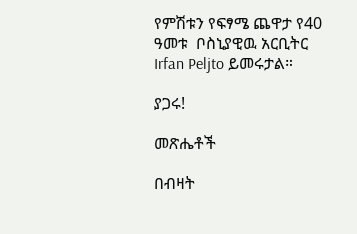የምሽቱን የፍፃሜ ጨዋታ የ40 ዓመቱ  ቦስኒያዊዉ አርቢትር Irfan Peljto ይመሩታል።

ያጋሩ!

መጽሔቶች

በብዛት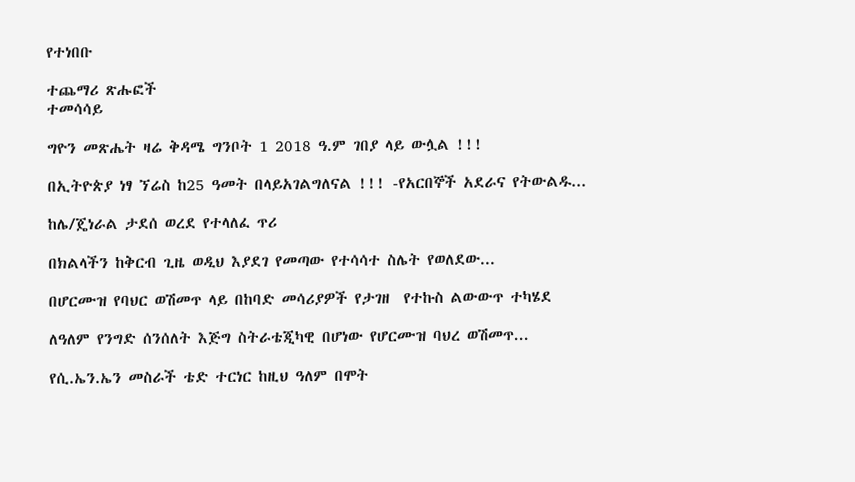የተነበቡ

ተጨማሪ ጽሑፎች
ተመሳሳይ

ግዮን መጽሔት ዛሬ ቅዳሜ ግንቦት 1 2018 ዓ.ም ገበያ ላይ ውሏል !!!

በኢትዮጵያ ነፃ ኘሬስ ከ25 ዓመት በላይአገልግለናል !!! -የአርበኞች አደራና የትውልዱ...

ከሌ/ጄነራል ታደሰ ወረደ የተላለፈ ጥሪ

በክልላችን ከቅርብ ጊዜ ወዲህ እያደገ የመጣው የተሳሳተ ስሌት የወለደው...

በሆርሙዝ የባህር ወሽመጥ ላይ በከባድ መሳሪያዎች የታገዘ  የተኩስ ልውውጥ ተካሄደ

ለዓለም የንግድ ሰንሰለት እጅግ ስትራቴጂካዊ በሆነው የሆርሙዝ ባህረ ወሽመጥ...

የሲ.ኤን.ኤን መስራች ቴድ ተርነር ከዚህ ዓለም በሞት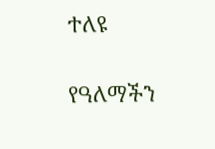ተለዩ

የዓለማችን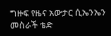ግዙፍ የዜና አውታር ሲኤንኤን መስራች ቴድ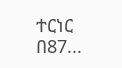ተርነር በ87...